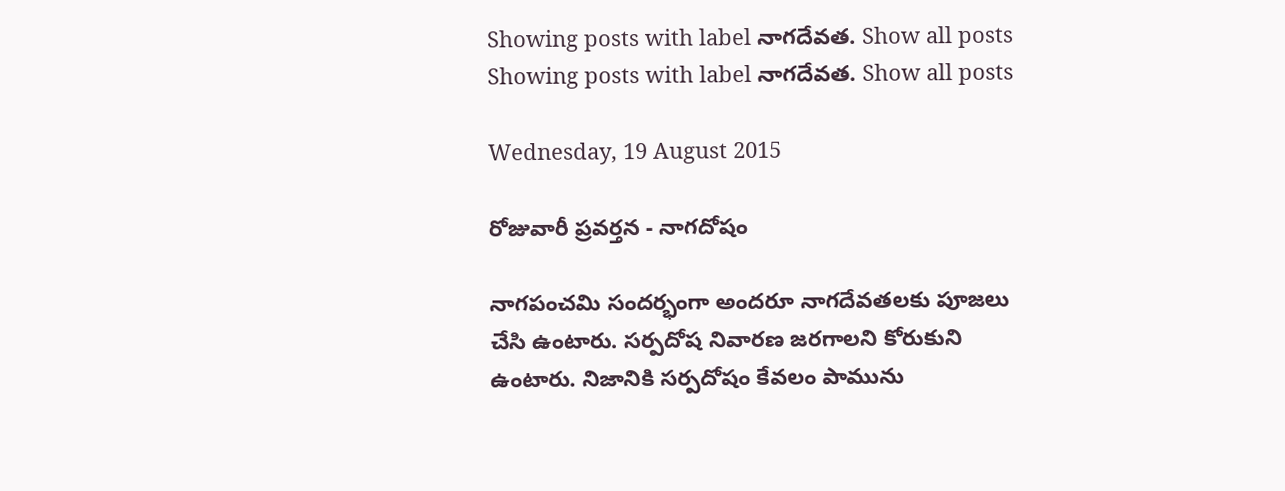Showing posts with label నాగదేవత. Show all posts
Showing posts with label నాగదేవత. Show all posts

Wednesday, 19 August 2015

రోజువారీ ప్రవర్తన - నాగదోషం

నాగపంచమి సందర్భంగా అందరూ నాగదేవతలకు పూజలు చేసి ఉంటారు. సర్పదోష నివారణ జరగాలని కోరుకుని ఉంటారు. నిజానికి సర్పదోషం కేవలం పామును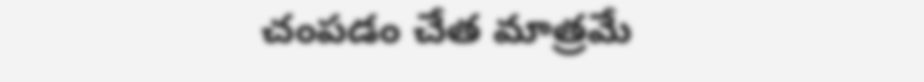చంపడం చేత మాత్రమే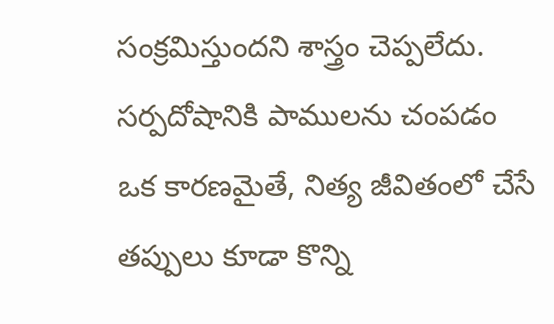సంక్రమిస్తుందని శాస్త్రం చెప్పలేదు. సర్పదోషానికి పాములను చంపడం ఒక కారణమైతే, నిత్య జీవితంలో చేసే తప్పులు కూడా కొన్ని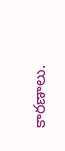కారణాలు.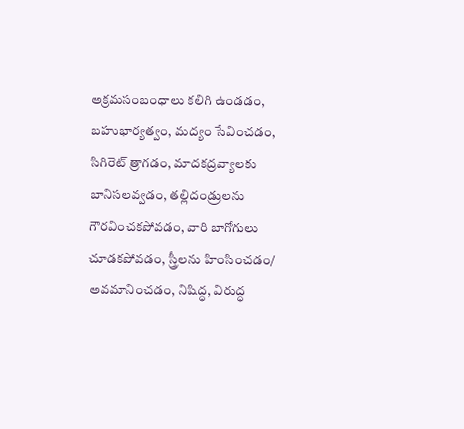అక్రమసంబంధాలు కలిగి ఉండడం, బహుభార్యత్వం, మద్యం సేవించడం, సిగిరెట్ త్రాగడం, మాదకద్రవ్యాలకు బానిసలవ్వడం, తల్లిదండ్రులను గౌరవించకపోవడం, వారి బాగోగులు చూడకపోవడం, స్త్రీలను హింసించడం/ అవమానించడం, నిషిద్ధ, విరుద్ధ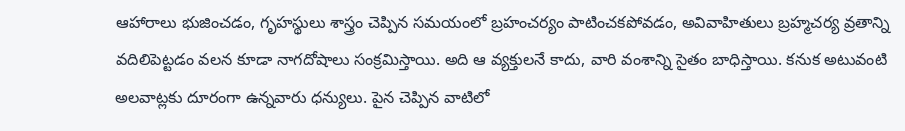ఆహారాలు భుజించడం, గృహస్థులు శాస్త్రం చెప్పిన సమయంలో బ్రహంచర్యం పాటించకపోవడం, అవివాహితులు బ్రహ్మచర్య వ్రతాన్ని వదిలిపెట్టడం వలన కూడా నాగదోషాలు సంక్రమిస్తాయి. అది ఆ వ్యక్తులనే కాదు, వారి వంశాన్ని సైతం బాధిస్తాయి. కనుక అటువంటి అలవాట్లకు దూరంగా ఉన్నవారు ధన్యులు. పైన చెప్పిన వాటిలో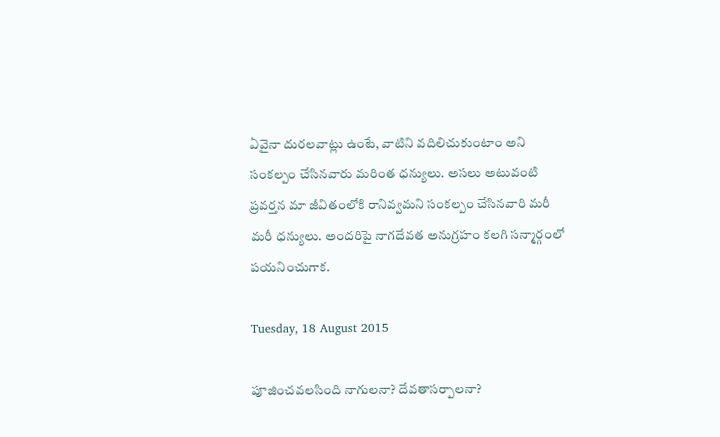ఏవైనా దురలవాట్లు ఉంటే, వాటిని వదిలిచుకుంటాం అని సంకల్పం చేసినవారు మరింత ధన్యులు. అసలు అటువంటి ప్రవర్తన మా జీవితంలోకి రానివ్వమని సంకల్పం చేసినవారి మరీ మరీ ధన్యులు. అందరిపై నాగదేవత అనుగ్రహం కలగి సన్మార్గంలో పయనించుగాక.

Tuesday, 18 August 2015

పూజించవలసింది నాగులనా? దేవతాసర్పాలనా?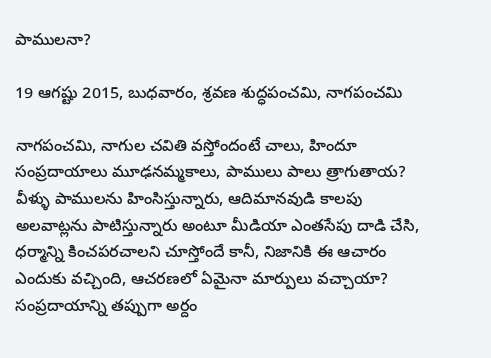పాములనా?

19 ఆగష్టు 2015, బుధవారం, శ్రవణ శుద్ధపంచమి, నాగపంచమి

నాగపంచమి, నాగుల చవితి వస్తోందంటే చాలు, హిందూ సంప్రదాయాలు మూఢనమ్మకాలు, పాములు పాలు త్రాగుతాయ? వీళ్ళు పాములను హింసిస్తున్నారు, ఆదిమానవుడి కాలపు అలవాట్లను పాటిస్తున్నారు అంటూ మీడియా ఎంతసేపు దాడి చేసి, ధర్మాన్ని కించపరచాలని చూస్తోందే కానీ, నిజానికి ఈ ఆచారం ఎందుకు వచ్చింది, ఆచరణలో ఏమైనా మార్పులు వచ్చాయా? సంప్రదాయాన్ని తప్పుగా అర్దం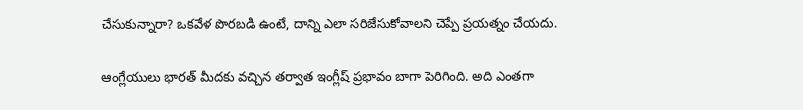చేసుకున్నారా? ఒకవేళ పొరబడి ఉంటే, దాన్ని ఎలా సరిజేసుకోవాలని చెప్పే ప్రయత్నం చేయదు.

ఆంగ్లేయులు భారత్ మీదకు వచ్చిన తర్వాత ఇంగ్లీష్ ప్రభావం బాగా పెరిగింది. అది ఎంతగా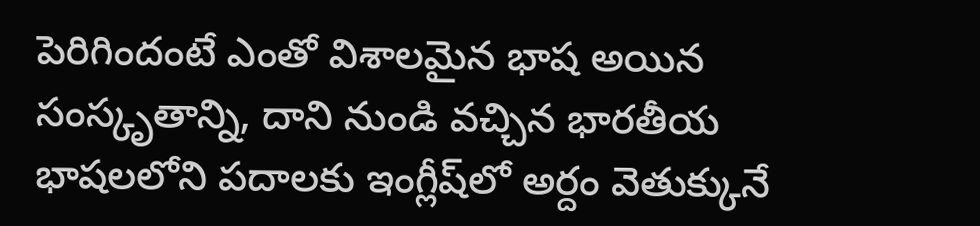పెరిగిందంటే ఎంతో విశాలమైన భాష అయిన సంస్కృతాన్ని, దాని నుండి వచ్చిన భారతీయ భాషలలోని పదాలకు ఇంగ్లీష్‌లో అర్దం వెతుక్కునే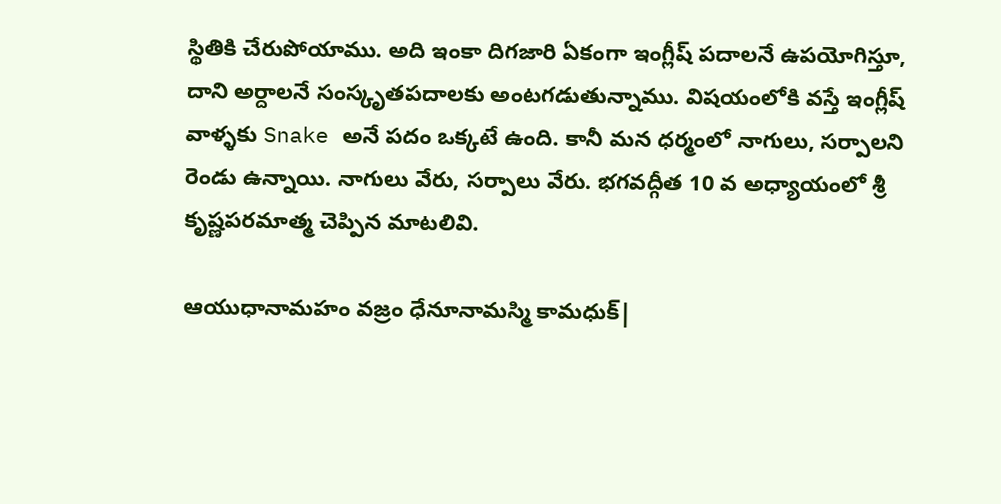స్థితికి చేరుపోయాము. అది ఇంకా దిగజారి ఏకంగా ఇంగ్లీష్ పదాలనే ఉపయోగిస్తూ, దాని అర్దాలనే సంస్కృతపదాలకు అంటగడుతున్నాము. విషయంలోకి వస్తే ఇంగ్లీష్ వాళ్ళకు Snake అనే పదం ఒక్కటే ఉంది. కానీ మన ధర్మంలో నాగులు, సర్పాలని రెండు ఉన్నాయి. నాగులు వేరు, సర్పాలు వేరు. భగవద్గీత 10 వ అధ్యాయంలో శ్రీ కృష్ణపరమాత్మ చెప్పిన మాటలివి.

ఆయుధానామహం వజ్రం ధేనూనామస్మి కామధుక్|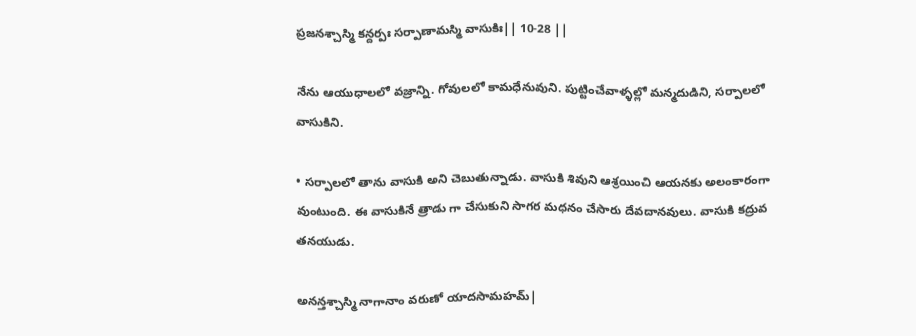ప్రజనశ్చాస్మి కన్దర్పః సర్పాణామస్మి వాసుకిః|| 10-28 ||

నేను ఆయుధాలలో వజ్రాన్ని. గోవులలో కామధేనువుని. పుట్టించేవాళ్ళల్లో మన్మదుడిని, సర్పాలలో వాసుకిని.

• సర్పాలలో తాను వాసుకి అని చెబుతున్నాడు. వాసుకి శివుని ఆశ్రయించి ఆయనకు అలంకారంగా వుంటుంది. ఈ వాసుకినే త్రాడు గా చేసుకుని సాగర మధనం చేసారు దేవదానవులు. వాసుకి కద్రువ తనయుడు.

అనన్తశ్చాస్మి నాగానాం వరుణో యాదసామహమ్|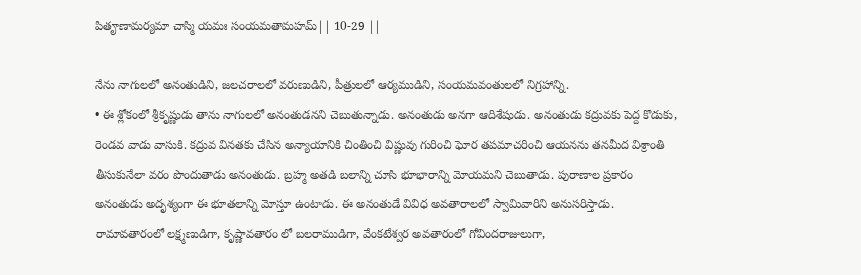పితౄణామర్యమా చాస్మి యమః సంయమతామహమ్|| 10-29 ||

నేను నాగులలో అనంతుడిని, జలచరాలలో వరుణుడిని, పీత్రులలో ఆర్యముడిని, సంయమవంతులలో నిగ్రహాన్ని.
• ఈ శ్లోకంలో శ్రీకృష్ణుడు తాను నాగులలో అనంతుడనని చెబుతున్నాడు. అనంతుడు అనగా ఆదిశేషుడు. అనంతుడు కద్రువకు పెద్ద కొడుకు, రెండవ వాడు వాసుకి. కద్రువ వినతకు చేసిన అన్యాయానికి చింతించి విష్ణువు గురించి ఘోర తపమాచరించి ఆయనను తనమీద విశ్రాంతి తీసుకునేలా వరం పొందుతాడు అనంతుడు. బ్రహ్మ అతడి బలాన్ని చూసి భూభారాన్ని మోయమని చెబుతాడు. పురాణాల ప్రకారం అనంతుడు అదృశ్యంగా ఈ భూతలాన్ని మోస్తూ ఉంటాడు. ఈ అనంతుడే వివిధ అవతారాలలో స్వామివారిని అనుసరిస్తాడు. రామావతారంలో లక్ష్మణుడిగా, కృష్ణావతారం లో బలరాముడిగా, వేంకటేశ్వర అవతారంలో గోవిందరాజులుగా,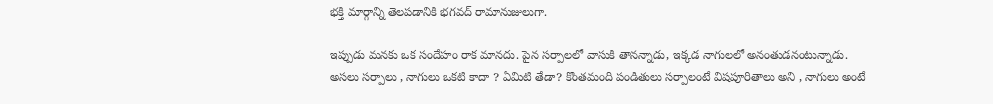భక్తి మార్గాన్ని తెలపడానికి భగవద్ రామానుజులుగా.

ఇప్పుడు మనకు ఒక సందేహం రాక మానదు. పైన సర్పాలలో వాసుకి తానన్నాడు, ఇక్కడ నాగులలో అనంతుడనంటున్నాడు. అసలు సర్పాలు , నాగులు ఒకటి కాదా ? ఏమిటి తేడా? కొంతమంది పండితులు సర్పాలంటే విషపూరితాలు అని , నాగులు అంటే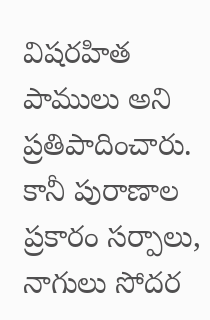విషరహిత పాములు అని ప్రతిపాదించారు. కానీ పురాణాల ప్రకారం సర్పాలు, నాగులు సోదర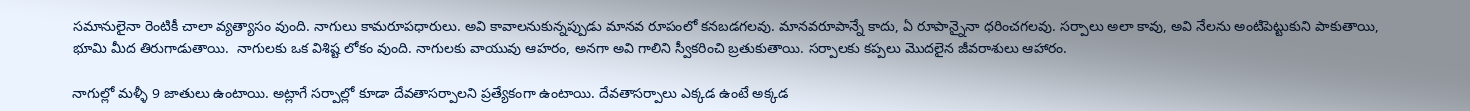సమానులైనా రెంటికీ చాలా వ్యత్యాసం వుంది. నాగులు కామరూపధారులు. అవి కావాలనుకున్నప్పుడు మానవ రూపంలో కనబడగలవు. మానవరూపాన్నే కాదు, ఏ రూపాన్నైనా ధరించగలవు. సర్పాలు అలా కావు, అవి నేలను అంటిపెట్టుకుని పాకుతాయి, భూమి మీద తిరుగాడుతాయి.  నాగులకు ఒక విశిష్ట లోకం వుంది. నాగులకు వాయువు ఆహరం, అనగా అవి గాలిని స్వీకరించి బ్రతుకుతాయి. సర్పాలకు కప్పలు మొదలైన జీవరాశులు ఆహారం.

నాగుల్లో మళ్ళీ 9 జాతులు ఉంటాయి. అట్లాగే సర్పాల్లో కూడా దేవతాసర్పాలని ప్రత్యేకంగా ఉంటాయి. దేవతాసర్పాలు ఎక్కడ ఉంటే అక్కడ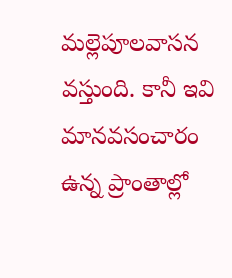మల్లెపూలవాసన వస్తుంది. కానీ ఇవి మానవసంచారం ఉన్న ప్రాంతాల్లో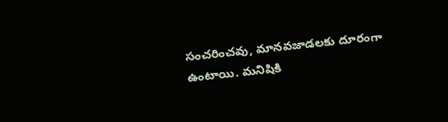సంచరించవు, మానవజాడలకు దూరంగా ఉంటాయి. మనిషికి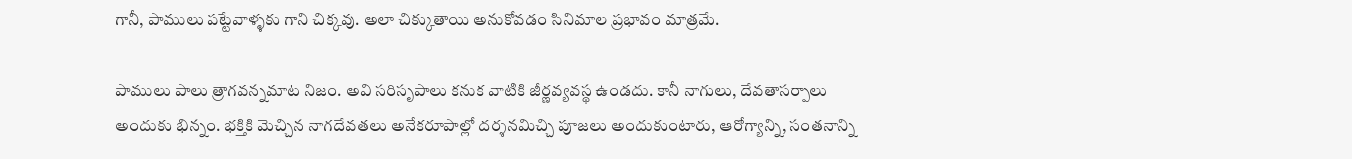గానీ, పాములు పట్టేవాళ్ళకు గాని చిక్కవు. అలా చిక్కుతాయి అనుకోవడం సినిమాల ప్రభావం మాత్రమే.

పాములు పాలు త్రాగవన్నమాట నిజం. అవి సరిసృపాలు కనుక వాటికి జీర్ణవ్యవస్థ ఉండదు. కానీ నాగులు, దేవతాసర్పాలు అందుకు భిన్నం. భక్తికి మెచ్చిన నాగదేవతలు అనేకరూపాల్లో దర్శనమిచ్చి పూజలు అందుకుంటారు, ఆరోగ్యాన్ని, సంతనాన్ని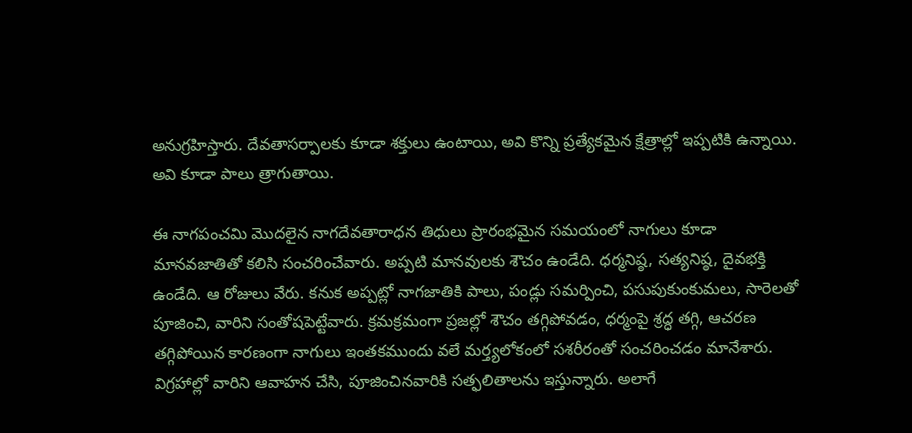అనుగ్రహిస్తారు. దేవతాసర్పాలకు కూడా శక్తులు ఉంటాయి, అవి కొన్ని ప్రత్యేకమైన క్షేత్రాల్లో ఇప్పటికి ఉన్నాయి. అవి కూడా పాలు త్రాగుతాయి.

ఈ నాగపంచమి మొదలైన నాగదేవతారాధన తిధులు ప్రారంభమైన సమయంలో నాగులు కూడా మానవజాతితో కలిసి సంచరించేవారు. అప్పటి మానవులకు శౌచం ఉండేది. ధర్మనిష్ఠ, సత్యనిష్ఠ, దైవభక్తి ఉండేది. ఆ రోజులు వేరు. కనుక అప్పట్లో నాగజాతికి పాలు, పండ్లు సమర్పించి, పసుపుకుంకుమలు, సారెలతో పూజించి, వారిని సంతోషపెట్టేవారు. క్రమక్రమంగా ప్రజల్లో శౌచం తగ్గిపోవడం, ధర్మంపై శ్రద్ధ తగ్గి, ఆచరణ తగ్గిపోయిన కారణంగా నాగులు ఇంతకముందు వలే మర్త్యలోకంలో సశరీరంతో సంచరించడం మానేశారు. విగ్రహాల్లో వారిని ఆవాహన చేసి, పూజించినవారికి సత్ఫలితాలను ఇస్తున్నారు. అలాగే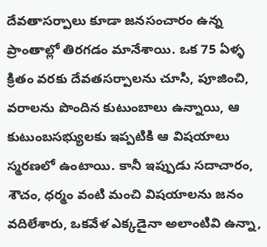దేవతాసర్పాలు కూడా జనసంచారం ఉన్న ప్రాంతాల్లో తిరగడం మానేశాయి. ఒక 75 ఏళ్ళ క్రితం వరకు దేవతసర్పాలను చూసి, పూజించి, వరాలను పొందిన కుటుంబాలు ఉన్నాయి, ఆ కుటుంబసభ్యులకు ఇప్పటికి ఆ విషయాలు స్మరణలో ఉంటాయి. కానీ ఇప్పుడు సదాచారం, శౌచం, ధర్మం వంటి మంచి విషయాలను జనం వదిలేశారు, ఒకవేళ ఎక్కడైనా అలాంటివి ఉన్నా,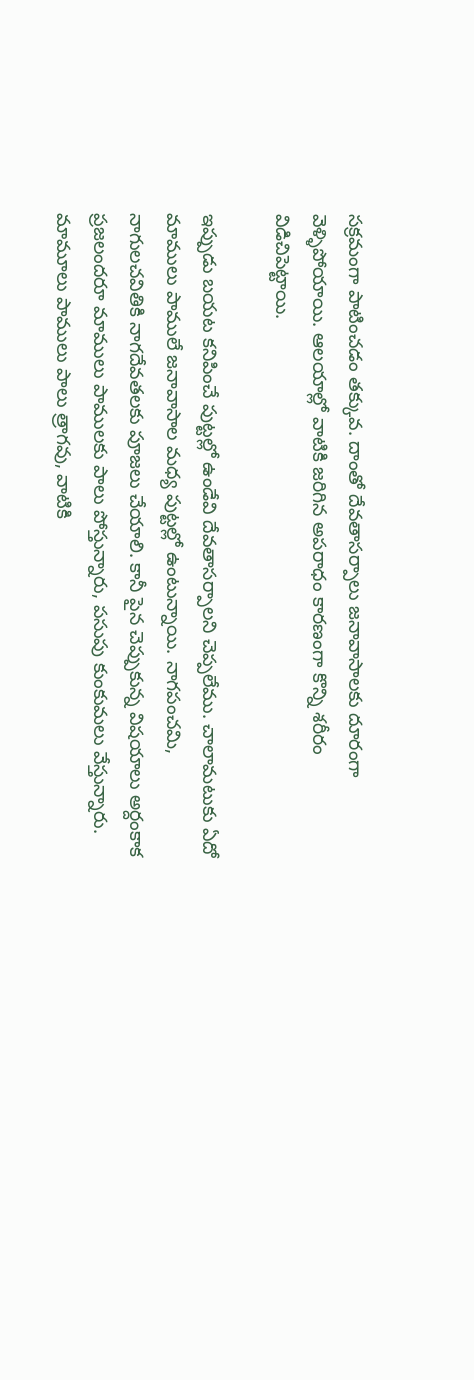సక్రమంగా పాటించడం తక్కువ. దాంతో దేవతాసర్పాలు జనావాసాలకు దూరంగా వెళ్ళిపోయాయి. ఆలయాల్లో వాటికి జరిగిన అపరాధం కారణంగా కొన్ని శరీరం విడిచిపెట్టాయి.

ఇప్పుడు బయట కనిపించే పుట్టల్లో ఉండేవి దేవతాసర్పాలని చెప్పలేము. చాలామటుకు ఏదో మాములు పాములే జనావాసాల మధ్య పుట్టల్లో ఉంటున్నాయి. నాగపంచమి, నాగులచవితికి నాగదేవతలకు పూజలు చేయాలి. కానీ పైన చెప్పుకున్న విషయాలు అర్దంకాక ప్రజలందరూ మాములు పాములకు పాలు పోస్తున్నారు, పసుపు కుంకుమలు వేస్తున్నారు. మామూలు పాములు పాలు త్రాగవు, వాటికి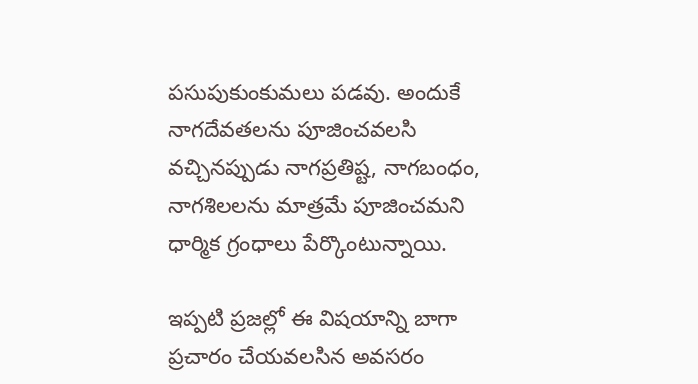పసుపుకుంకుమలు పడవు. అందుకే నాగదేవతలను పూజించవలసి వచ్చినప్పుడు నాగప్రతిష్ట, నాగబంధం, నాగశిలలను మాత్రమే పూజించమని ధార్మిక గ్రంధాలు పేర్కొంటున్నాయి.

ఇప్పటి ప్రజల్లో ఈ విషయాన్ని బాగా ప్రచారం చేయవలసిన అవసరం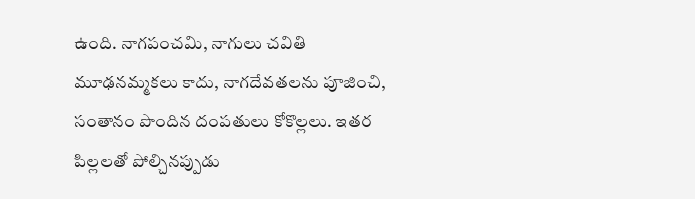ఉంది. నాగపంచమి, నాగులు చవితి మూఢనమ్మకలు కాదు, నాగదేవతలను పూజించి, సంతానం పొందిన దంపతులు కోకొల్లలు. ఇతర పిల్లలతో పోల్చినప్పుడు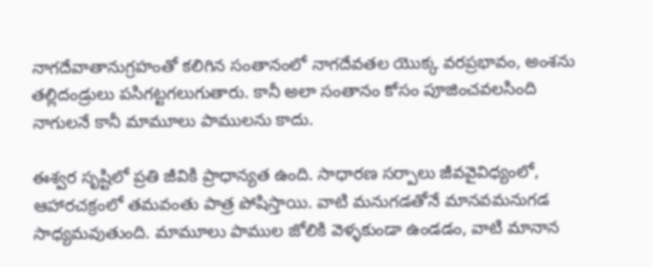నాగదేవాతానుగ్రహంతో కలిగిన సంతానంలో నాగదేవతల యొక్క వరప్రభావం, అంశను తల్లిదండ్రులు పసిగట్టగలుగుతారు. కానీ అలా సంతానం కోసం పూజించవలసింది నాగులనే కానీ మామూలు పాములను కాదు.

ఈశ్వర సృష్టిలో ప్రతి జీవికి ప్రాధాన్యత ఉంది. సాధారణ సర్పాలు జీవవైవిధ్యంలో, ఆహారచక్రంలో తమవంతు పాత్ర పోషిస్తాయి. వాటి మనుగడతోనే మానవమనుగడ సాధ్యమవుతుంది. మామూలు పాముల జోలికి వెళ్ళకుండా ఉండడం, వాటి మానాన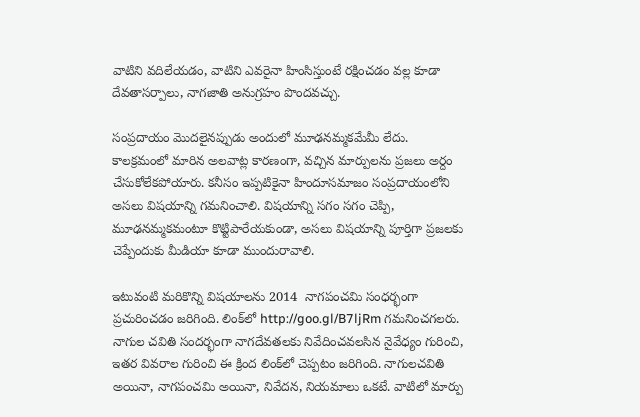వాటిని వదిలేయడం, వాటిని ఎవరైనా హింసిస్తుంటే రక్షించడం వల్ల కూడా దేవతాసర్పాలు, నాగజాతి అనుగ్రహం పొందవచ్చు.

సంప్రదాయం మొదలైనప్పుడు అందులో మూఢనమ్మకమేమీ లేదు. కాలక్రమంలో మారిన అలవాట్ల కారణంగా, వచ్చిన మార్పులను ప్రజలు అర్దం చేసుకోలేకపోయారు. కనీసం ఇప్పటికైనా హిందూసమాజం సంప్రదాయంలోని అసలు విషయాన్ని గమనించాలి. విషయాన్ని సగం సగం చెప్పి, మూఢనమ్మకమంటూ కొట్టిపారేయకుండా, అసలు విషయాన్ని పూర్తిగా ప్రజలకు చెప్పేందుకు మీడియా కూడా ముందురావాలి.

ఇటువంటి మరికొన్ని విషయాలను 2014  నాగపంచమి సంధర్భంగా ప్రచురించడం జరిగింది. లింక్‌లో http://goo.gl/B7ljRm గమనించగలరు.
నాగుల చవితి సందర్భంగా నాగదేవతలకు నివేదించవలసిన నైవేధ్యం గురించి, ఇతర వివరాల గురించి ఈ క్రింద లింక్‌లో చెప్పటం జరిగింది. నాగులచవితి అయినా, నాగపంచమి అయినా, నివేదన, నియమాలు ఒకటే. వాటిలో మార్పు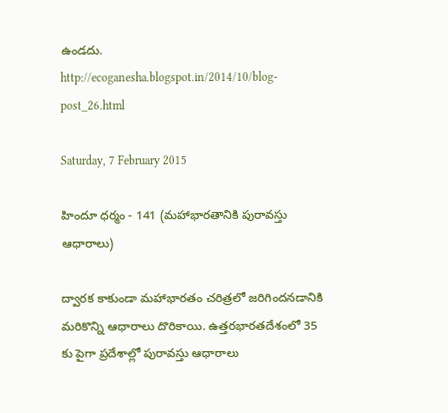ఉండదు.
http://ecoganesha.blogspot.in/2014/10/blog-post_26.html

Saturday, 7 February 2015

హిందూ ధర్మం - 141 (మహాభారతానికి పురావస్తు ఆధారాలు)

ద్వారక కాకుండా మహాభారతం చరిత్రలో జరిగిందనడానికి మరికొన్ని ఆధారాలు దొరికాయి. ఉత్తరభారతదేశంలో 35 కు పైగా ప్రదేశాల్లో పురావస్తు ఆధారాలు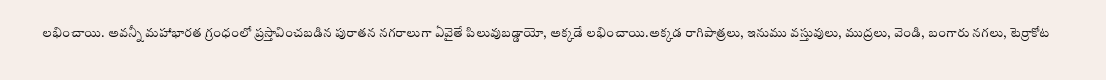లభించాయి. అవన్నీ మహాభారత గ్రంధంలో ప్రస్తావించబడిన పురాతన నగరాలుగా ఏవైతే పిలువుబడ్డాయో, అక్కడే లభించాయి.అక్కడ రాగిపాత్రలు, ఇనుము వస్తువులు, ముద్రలు, వెండి, బంగారు నగలు, టెర్రాకోట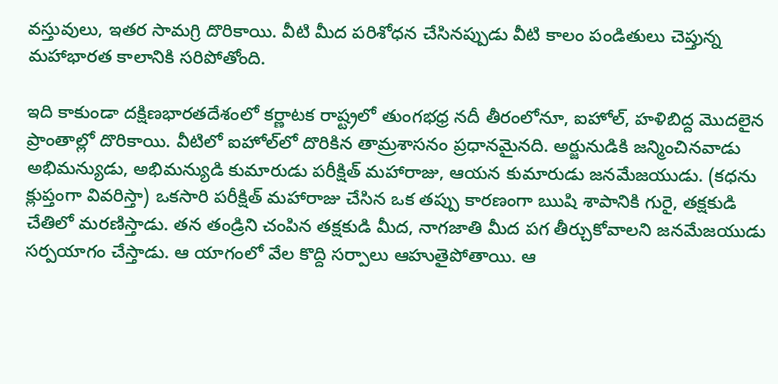వస్తువులు, ఇతర సామగ్రి దొరికాయి. వీటి మీద పరిశోధన చేసినప్పుడు వీటి కాలం పండితులు చెప్తున్న మహాభారత కాలానికి సరిపోతోంది.

ఇది కాకుండా దక్షిణభారతదేశంలో కర్ణాటక రాష్ట్రలో తుంగభధ్ర నదీ తీరంలోనూ, ఐహోల్, హళిబిద్ద మొదలైన ప్రాంతాల్లో దొరికాయి. వీటిలో ఐహోల్‌లో దొరికిన తామ్రశాసనం ప్రధానమైనది. అర్జునుడికి జన్మించినవాడు అభిమన్యుడు, అభిమన్యుడి కుమారుడు పరీక్షిత్ మహారాజు, ఆయన కుమారుడు జనమేజయుడు. (కధను క్లుప్తంగా వివరిస్తా) ఒకసారి పరీక్షిత్ మహారాజు చేసిన ఒక తప్పు కారణంగా ఋషి శాపానికి గురై, తక్షకుడి చేతిలో మరణిస్తాడు. తన తండ్రిని చంపిన తక్షకుడి మీద, నాగజాతి మీద పగ తీర్చుకోవాలని జనమేజయుడు సర్పయాగం చేస్తాడు. ఆ యాగంలో వేల కొద్ది సర్పాలు ఆహుతైపోతాయి. ఆ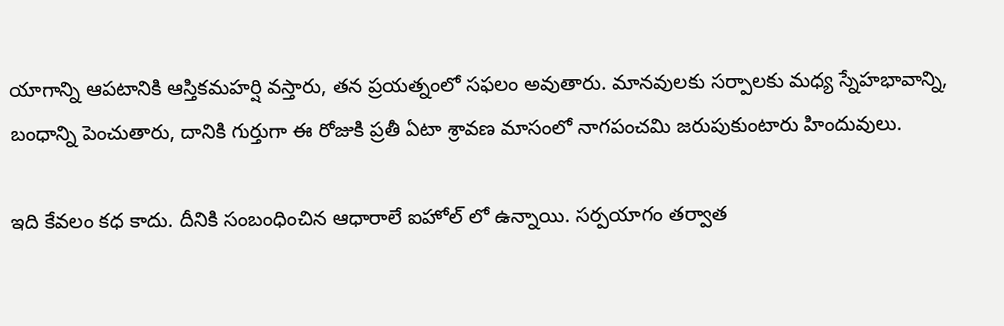యాగాన్ని ఆపటానికి ఆస్తికమహర్షి వస్తారు, తన ప్రయత్నంలో సఫలం అవుతారు. మానవులకు సర్పాలకు మధ్య స్నేహభావాన్ని, బంధాన్ని పెంచుతారు, దానికి గుర్తుగా ఈ రోజుకి ప్రతీ ఏటా శ్రావణ మాసంలో నాగపంచమి జరుపుకుంటారు హిందువులు.

ఇది కేవలం కధ కాదు. దీనికి సంబంధించిన ఆధారాలే ఐహోల్ లో ఉన్నాయి. సర్పయాగం తర్వాత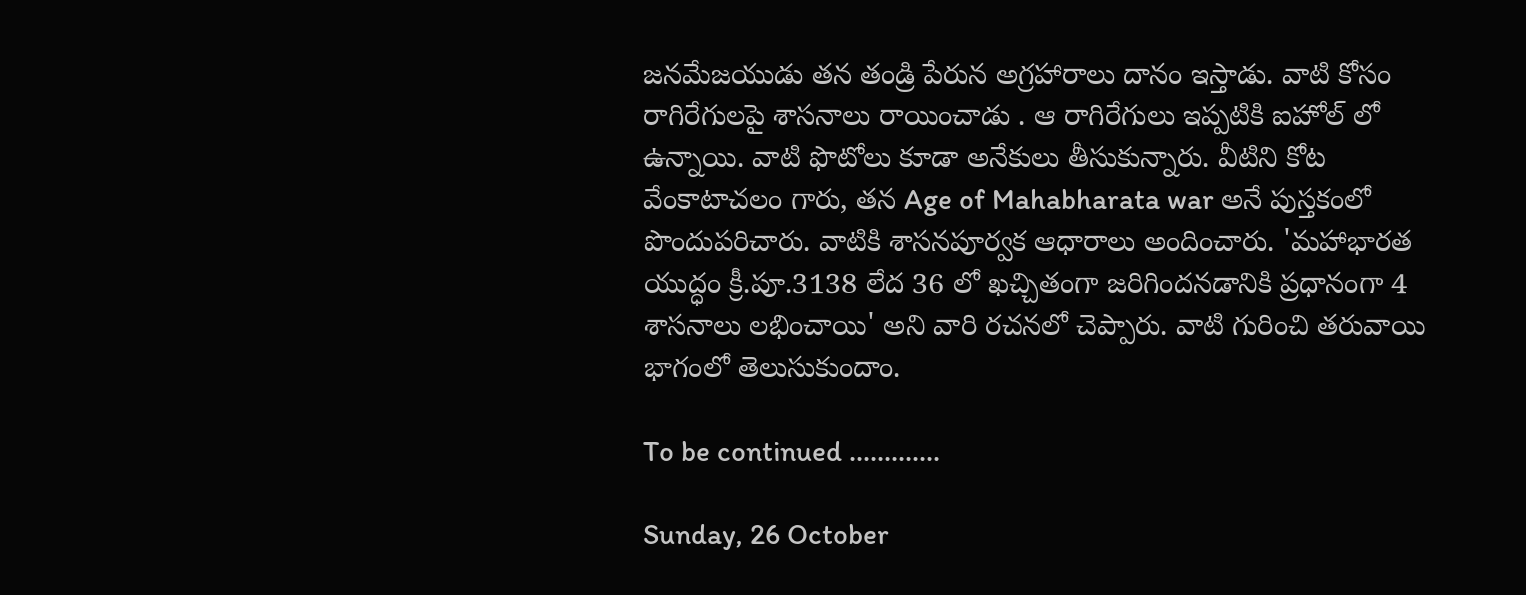జనమేజయుడు తన తండ్రి పేరున అగ్రహారాలు దానం ఇస్తాడు. వాటి కోసం రాగిరేగులపై శాసనాలు రాయించాడు . ఆ రాగిరేగులు ఇప్పటికి ఐహోల్ లో ఉన్నాయి. వాటి ఫొటోలు కూడా అనేకులు తీసుకున్నారు. వీటిని కోట వేంకాటాచలం గారు, తన Age of Mahabharata war అనే పుస్తకంలో పొందుపరిచారు. వాటికి శాసనపూర్వక ఆధారాలు అందించారు. 'మహాభారత యుద్ధం క్రీ.పూ.3138 లేద 36 లో ఖచ్చితంగా జరిగిందనడానికి ప్రధానంగా 4 శాసనాలు లభించాయి' అని వారి రచనలో చెప్పారు. వాటి గురించి తరువాయి భాగంలో తెలుసుకుందాం.

To be continued .............

Sunday, 26 October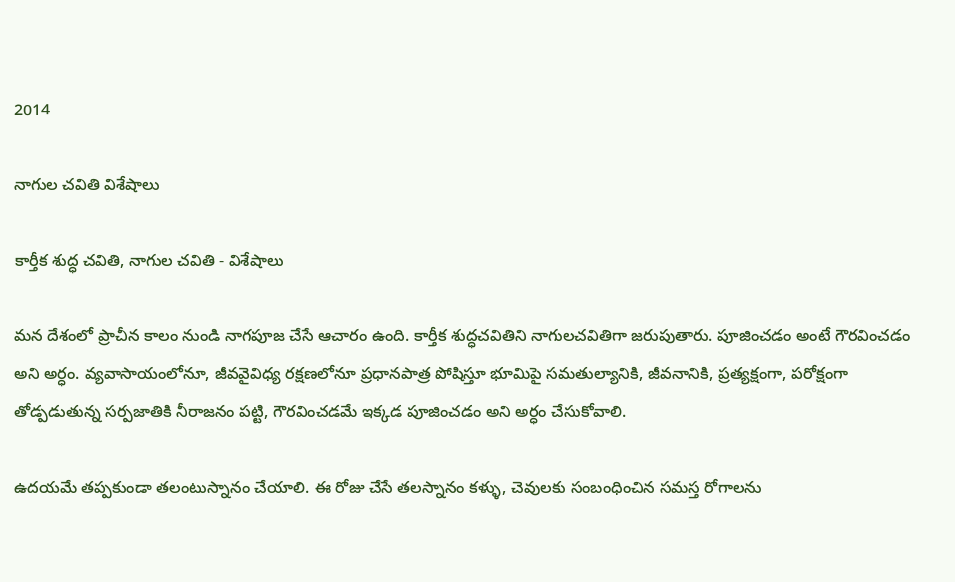2014

నాగుల చవితి విశేషాలు

కార్తీక శుద్ధ చవితి, నాగుల చవితి - విశేషాలు

మన దేశంలో ప్రాచీన కాలం నుండి నాగపూజ చేసే ఆచారం ఉంది. కార్తీక శుద్ధచవితిని నాగులచవితిగా జరుపుతారు. పూజించడం అంటే గౌరవించడం అని అర్ధం. వ్యవాసాయంలోనూ, జీవవైవిధ్య రక్షణలోనూ ప్రధానపాత్ర పోషిస్తూ భూమిపై సమతుల్యానికి, జీవనానికి, ప్రత్యక్షంగా, పరోక్షంగా తోడ్పడుతున్న సర్పజాతికి నీరాజనం పట్టి, గౌరవించడమే ఇక్కడ పూజించడం అని అర్ధం చేసుకోవాలి.

ఉదయమే తప్పకుండా తలంటుస్నానం చేయాలి. ఈ రోజు చేసే తలస్నానం కళ్ళు, చెవులకు సంబంధించిన సమస్త రోగాలను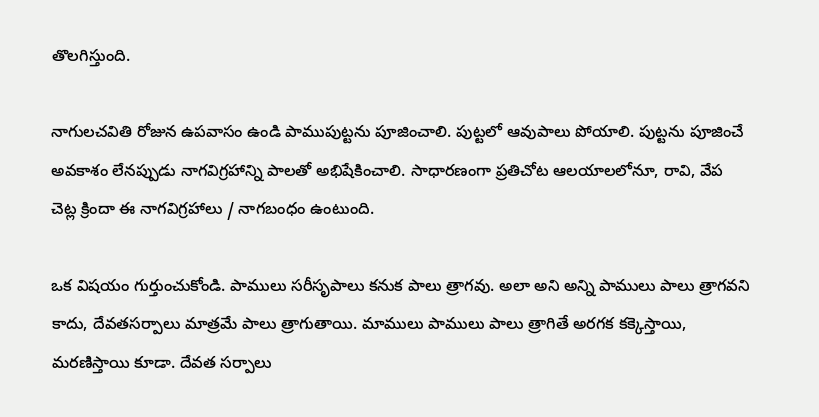తొలగిస్తుంది.

నాగులచవితి రోజున ఉపవాసం ఉండి పాముపుట్టను పూజించాలి. పుట్టలో ఆవుపాలు పోయాలి. పుట్టను పూజించే అవకాశం లేనప్పుడు నాగవిగ్రహాన్ని పాలతో అభిషేకించాలి. సాధారణంగా ప్రతిచోట ఆలయాలలోనూ, రావి, వేప చెట్ల క్రిందా ఈ నాగవిగ్రహాలు / నాగబంధం ఉంటుంది.

ఒక విషయం గుర్తుంచుకోండి. పాములు సరీసృపాలు కనుక పాలు త్రాగవు. అలా అని అన్ని పాములు పాలు త్రాగవని కాదు, దేవతసర్పాలు మాత్రమే పాలు త్రాగుతాయి. మాములు పాములు పాలు త్రాగితే అరగక కక్కెస్తాయి, మరణిస్తాయి కూడా. దేవత సర్పాలు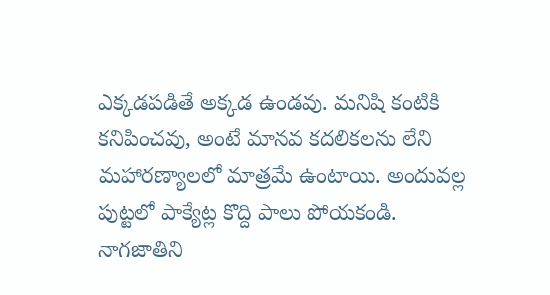ఎక్కడపడితే అక్కడ ఉండవు. మనిషి కంటికి కనిపించవు, అంటే మానవ కదలికలను లేని మహారణ్యాలలో మాత్రమే ఉంటాయి. అందువల్ల పుట్టలో పాక్యేట్ల కొద్ది పాలు పోయకండి. నాగజాతిని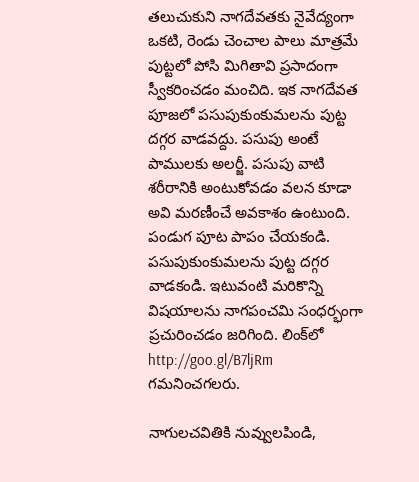తలుచుకుని నాగదేవతకు నైవేద్యంగా ఒకటి, రెండు చెంచాల పాలు మాత్రమే పుట్టలో పోసి మిగితావి ప్రసాదంగా స్వీకరించడం మంచిది. ఇక నాగదేవత పూజలో పసుపుకుంకుమలను పుట్ట దగ్గర వాడవద్దు. పసుపు అంటే పాములకు అలర్జీ. పసుపు వాటి శరీరానికి అంటుకోవడం వలన కూడా అవి మరణీంచే అవకాశం ఉంటుంది. పండుగ పూట పాపం చేయకండి. పసుపుకుంకుమలను పుట్ట దగ్గర వాడకండి. ఇటువంటి మరికొన్ని విషయాలను నాగపంచమి సంధర్భంగా ప్రచురించడం జరిగింది. లింక్‌లో http://goo.gl/B7ljRm గమనించగలరు.

నాగులచవితికి నువ్వులపిండి,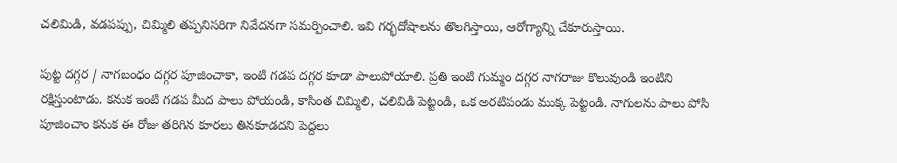చలిమిడి, వడపప్పు, చిమ్మిలి తప్పనిసరిగా నివేదనగా సమర్పించాలి. ఇవి గర్భదోషాలను తొలగిస్తాయి, ఆరోగ్యాన్ని చేకూరుస్తాయి.

పుట్ట దగ్గర / నాగబంధం దగ్గర పూజించాకా, ఇంటి గడప దగ్గర కూడా పాలుపోయాలి. ప్రతి ఇంటి గుమ్మం దగ్గర నాగరాజు కొలువుండి ఇంటిని రక్షిస్తుంటాడు. కనుక ఇంటి గడప మీద పాలు పోయండి, కాసింత చిమ్మిలి, చలివిడి పెట్టండి, ఒక అరటిపండు ముక్క పెట్టండి. నాగులను పాలు పోసి పూజించాం కనుక ఈ రోజు తరిగిన కూరలు తినకూడదని పెద్దలు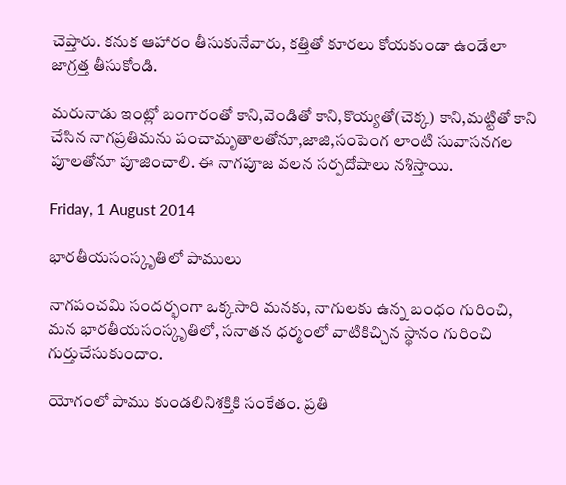చెప్తారు. కనుక ఆహారం తీసుకునేవారు, కత్తితో కూరలు కోయకుండా ఉండేలా జాగ్రత్త తీసుకోండి.

మరునాడు ఇంట్లో బంగారంతో కాని,వెండితో కాని,కొయ్యతో(చెక్క) కాని,మట్టితో కాని చేసిన నాగప్రతిమను పంచామృతాలతోనూ,జాజి,సంపెంగ లాంటి సువాసనగల పూలతోనూ పూజించాలి. ఈ నాగపూజ వలన సర్పదోషాలు నశిస్తాయి.

Friday, 1 August 2014

భారతీయసంస్కృతిలో పాములు

నాగపంచమి సందర్భంగా ఒక్కసారి మనకు, నాగులకు ఉన్న బంధం గురించి, మన భారతీయసంస్కృతిలో, సనాతన ధర్మంలో వాటికిచ్చిన స్థానం గురించి గుర్తుచేసుకుందాం.

యోగంలో పాము కుండలినిశక్తికి సంకేతం. ప్రతి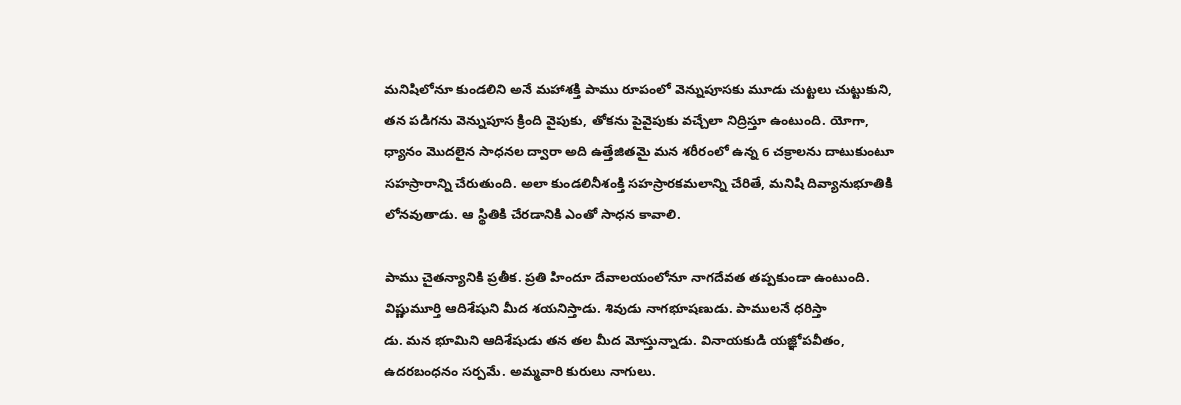మనిషిలోనూ కుండలిని అనే మహాశక్తి పాము రూపంలో వెన్నుపూసకు మూడు చుట్టలు చుట్టుకుని, తన పడిగను వెన్నుపూస క్రింది వైపుకు, తోకను పైవైపుకు వచ్చేలా నిద్రిస్తూ ఉంటుంది. యోగా, ధ్యానం మొదలైన సాధనల ద్వారా అది ఉత్తేజితమై మన శరీరంలో ఉన్న 6 చక్రాలను దాటుకుంటూ సహస్రారాన్ని చేరుతుంది. అలా కుండలినీశంక్తి సహస్రారకమలాన్ని చేరితే, మనిషి దివ్యానుభూతికి లోనవుతాడు. ఆ స్థితికి చేరడానికి ఎంతో సాధన కావాలి.

పాము చైతన్యానికి ప్రతీక. ప్రతి హిందూ దేవాలయంలోనూ నాగదేవత తప్పకుండా ఉంటుంది. విష్ణుమూర్తి ఆదిశేషుని మీద శయనిస్తాడు. శివుడు నాగభూషణుడు. పాములనే ధరిస్తా
డు. మన భూమిని ఆదిశేషుడు తన తల మీద మోస్తున్నాడు. వినాయకుడి యజ్ఞోపవీతం, ఉదరబంధనం సర్పమే. అమ్మవారి కురులు నాగులు.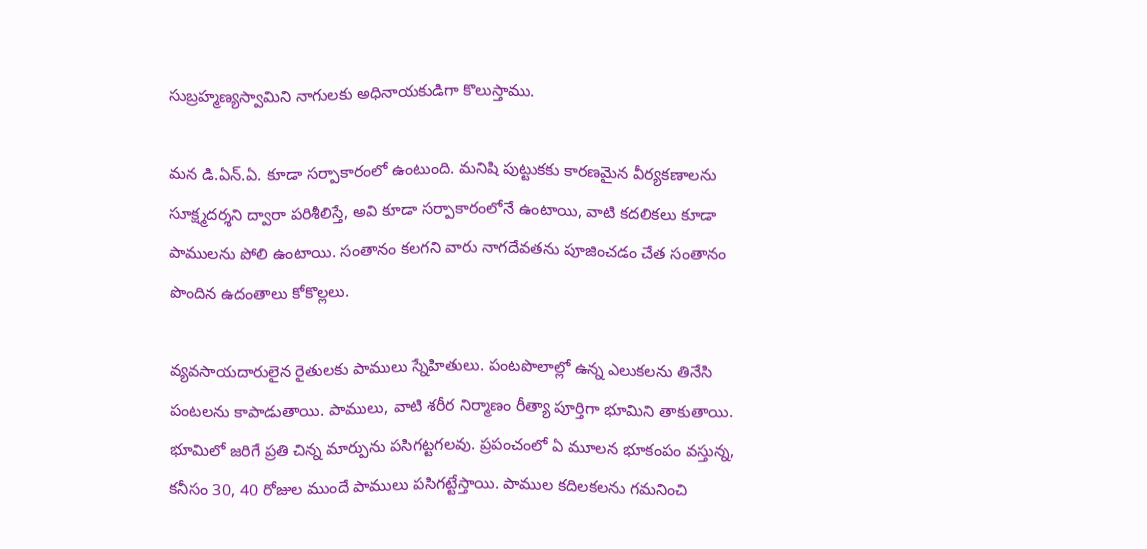సుబ్రహ్మణ్యస్వామిని నాగులకు అధినాయకుడిగా కొలుస్తాము.

మన డి.ఏన్.ఏ. కూడా సర్పాకారంలో ఉంటుంది. మనిషి పుట్టుకకు కారణమైన వీర్యకణాలను సూక్ష్మదర్శని ద్వారా పరిశీలిస్తే, అవి కూడా సర్పాకారంలోనే ఉంటాయి, వాటి కదలికలు కూడా పాములను పోలి ఉంటాయి. సంతానం కలగని వారు నాగదేవతను పూజించడం చేత సంతానం పొందిన ఉదంతాలు కోకొల్లలు.

వ్యవసాయదారులైన రైతులకు పాములు స్నేహితులు. పంటపొలాల్లో ఉన్న ఎలుకలను తినేసి పంటలను కాపాడుతాయి. పాములు, వాటి శరీర నిర్మాణం రీత్యా పూర్తిగా భూమిని తాకుతాయి. భూమిలో జరిగే ప్రతి చిన్న మార్పును పసిగట్టగలవు. ప్రపంచంలో ఏ మూలన భూకంపం వస్తున్న, కనీసం 30, 40 రోజుల ముందే పాములు పసిగట్టేస్తాయి. పాముల కదిలకలను గమనించి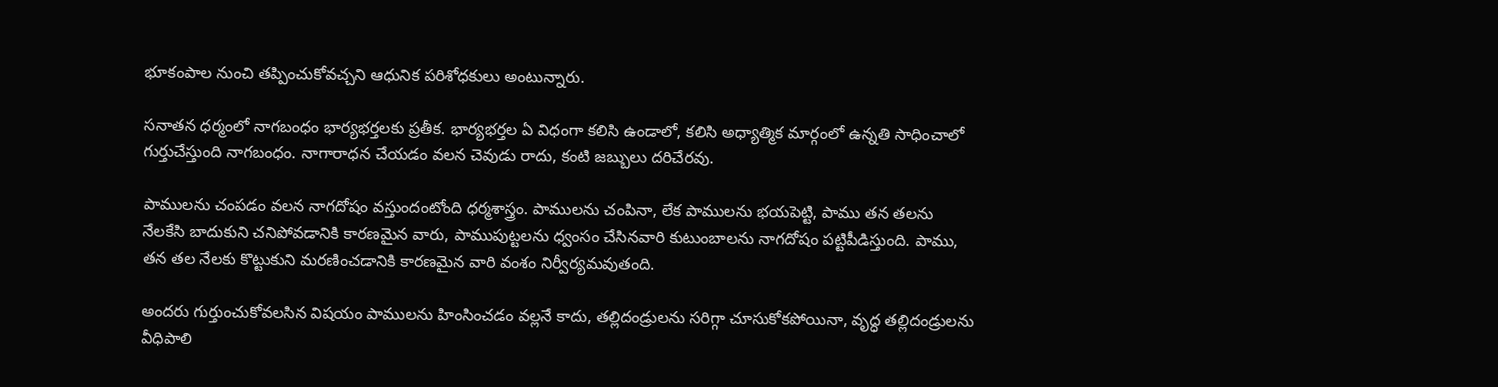భూకంపాల నుంచి తప్పించుకోవచ్చని ఆధునిక పరిశోధకులు అంటున్నారు.

సనాతన ధర్మంలో నాగబంధం భార్యభర్తలకు ప్రతీక. భార్యభర్తల ఏ విధంగా కలిసి ఉండాలో, కలిసి అధ్యాత్మిక మార్గంలో ఉన్నతి సాధించాలో గుర్తుచేస్తుంది నాగబంధం. నాగారాధన చేయడం వలన చెవుడు రాదు, కంటి జబ్బులు దరిచేరవు.

పాములను చంపడం వలన నాగదోషం వస్తుందంటోంది ధర్మశాస్త్రం. పాములను చంపినా, లేక పాములను భయపెట్టి, పాము తన తలను నేలకేసి బాదుకుని చనిపోవడానికి కారణమైన వారు, పాముపుట్టలను ధ్వంసం చేసినవారి కుటుంబాలను నాగదోషం పట్టిపీడిస్తుంది. పాము, తన తల నేలకు కొట్టుకుని మరణించడానికి కారణమైన వారి వంశం నిర్వీర్యమవుతంది.

అందరు గుర్తుంచుకోవలసిన విషయం పాములను హింసించడం వల్లనే కాదు, తల్లిదండ్రులను సరిగ్గా చూసుకోకపోయినా, వృద్ధ తల్లిదండ్రులను వీధిపాలి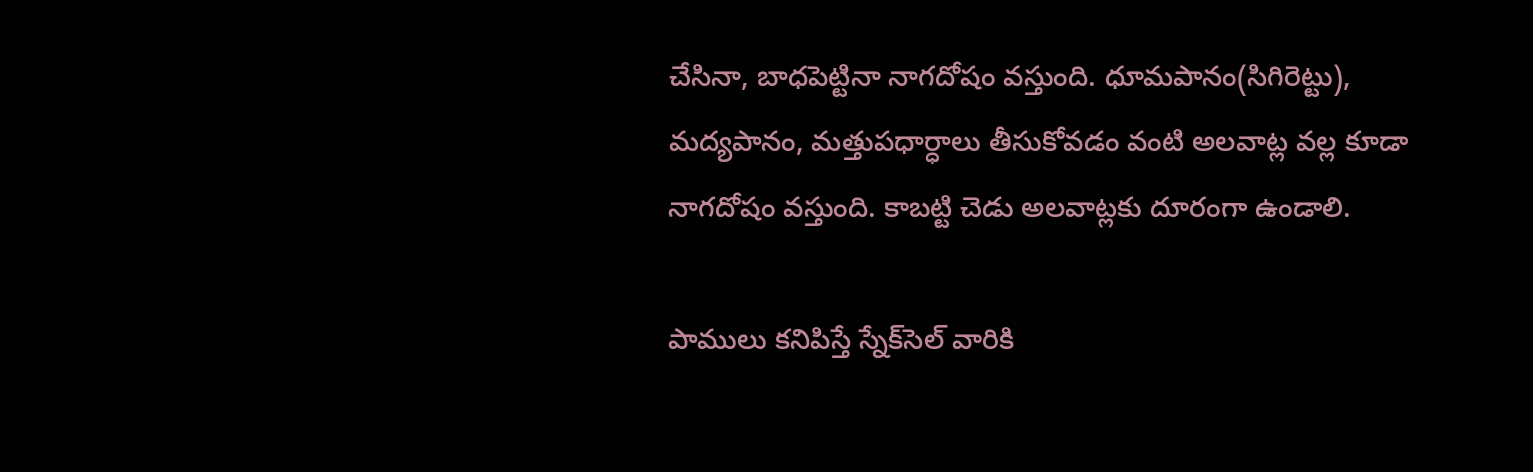చేసినా, బాధపెట్టినా నాగదోషం వస్తుంది. ధూమపానం(సిగిరెట్టు), మద్యపానం, మత్తుపధార్ధాలు తీసుకోవడం వంటి అలవాట్ల వల్ల కూడా నాగదోషం వస్తుంది. కాబట్టి చెడు అలవాట్లకు దూరంగా ఉండాలి.

పాములు కనిపిస్తే స్నేక్‌సెల్ వారికి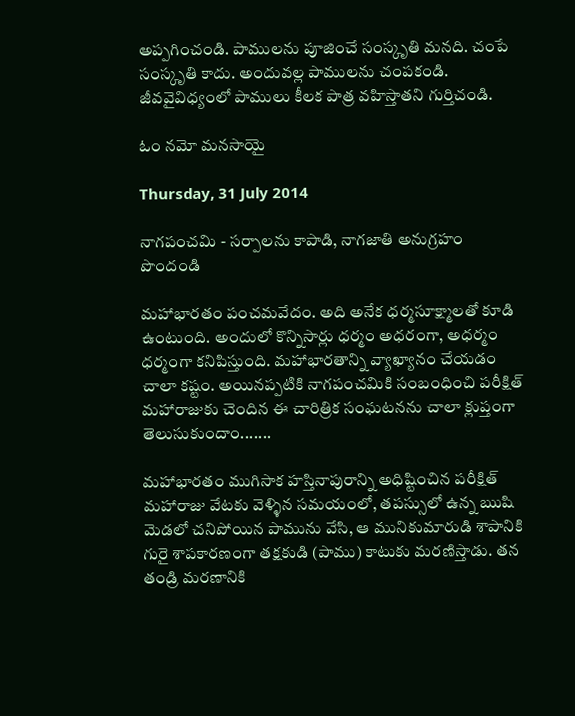అప్పగించండి. పాములను పూజించే సంస్కృతి మనది. చంపే సంస్కృతి కాదు. అందువల్ల పాములను చంపకండి. జీవవైవిధ్యంలో పాములు కీలక పాత్ర వహిస్తాతని గుర్తిచండి.

ఓం నమో మనసాయై

Thursday, 31 July 2014

నాగపంచమి - సర్పాలను కాపాడి, నాగజాతి అనుగ్రహం పొందండి

మహాభారతం పంచమవేదం. అది అనేక ధర్మసూక్ష్మాలతో కూడి ఉంటుంది. అందులో కొన్నిసార్లు ధర్మం అధరంగా, అధర్మం ధర్మంగా కనిపిస్తుంది. మహాభారతాన్ని వ్యాఖ్యానం చేయడం చాలా కష్టం. అయినప్పటికి నాగపంచమికి సంబంధించి పరీక్షిత్ మహారాజుకు చెందిన ఈ చారిత్రిక సంఘటనను చాలా క్లుప్తంగా తెలుసుకుందాం.......

మహాభారతం ముగిసాక హస్తినాపురాన్ని అధిష్టించిన పరీక్షిత్ మహారాజు వేటకు వెళ్ళిన సమయంలో, తపస్సులో ఉన్న ఋషి మెడలో చనిపోయిన పామును వేసి, ఆ మునికుమారుడి శాపానికి గురై శాపకారణంగా తక్షకుడి (పాము) కాటుకు మరణిస్తాడు. తన తండ్రి మరణానికి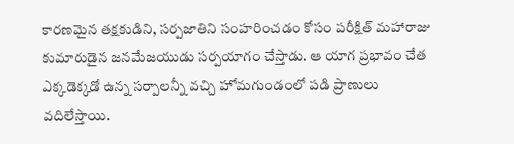కారణమైన తక్షకుడిని, సర్పజాతిని సంహరించడం కోసం పరీక్షిత్ మహారాజు కుమారుడైన జనమేజయుడు సర్పయాగం చేస్తాడు. ఆ యాగ ప్రభావం చేత ఎక్కడెక్కడో ఉన్న సర్పాలన్నీ వచ్చి హోమగుండంలో పడి ప్రాణులు వదిలేస్తాయి.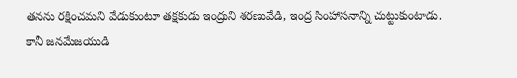తనను రక్షించమని వేడుకుంటూ తక్షకుడు ఇంద్రుని శరణువేడి, ఇంద్ర సింహాసనాన్ని చుట్టుకుంటాడు. కానీ జనమేజయుడి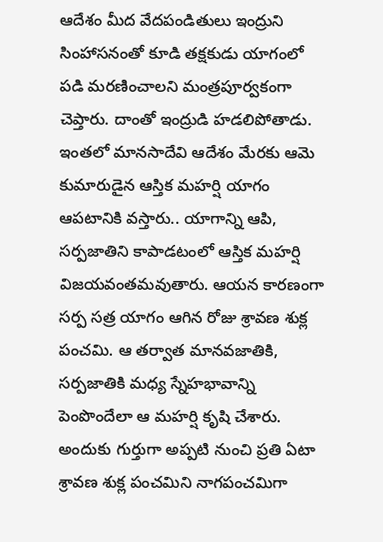ఆదేశం మీద వేదపండితులు ఇంద్రుని సింహాసనంతో కూడి తక్షకుడు యాగంలో పడి మరణించాలని మంత్రపూర్వకంగా చెప్తారు. దాంతో ఇంద్రుడి హడలిపోతాడు. ఇంతలో మానసాదేవి ఆదేశం మేరకు ఆమె కుమారుడైన ఆస్తిక మహర్షి యాగం ఆపటానికి వస్తారు.. యాగాన్ని ఆపి, సర్పజాతిని కాపాడటంలో ఆస్తిక మహర్షి విజయవంతమవుతారు. ఆయన కారణంగా సర్ప సత్ర యాగం ఆగిన రోజు శ్రావణ శుక్ల పంచమి. ఆ తర్వాత మానవజాతికి, సర్పజాతికి మధ్య స్నేహభావాన్ని పెంపొందేలా ఆ మహర్షి కృషి చేశారు. అందుకు గుర్తుగా అప్పటి నుంచి ప్రతి ఏటా శ్రావణ శుక్ల పంచమిని నాగపంచమిగా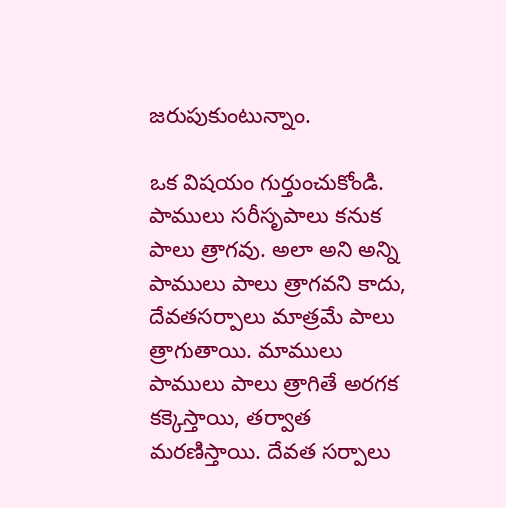జరుపుకుంటున్నాం.

ఒక విషయం గుర్తుంచుకోండి. పాములు సరీసృపాలు కనుక పాలు త్రాగవు. అలా అని అన్ని పాములు పాలు త్రాగవని కాదు, దేవతసర్పాలు మాత్రమే పాలు త్రాగుతాయి. మాములు పాములు పాలు త్రాగితే అరగక కక్కెస్తాయి, తర్వాత మరణిస్తాయి. దేవత సర్పాలు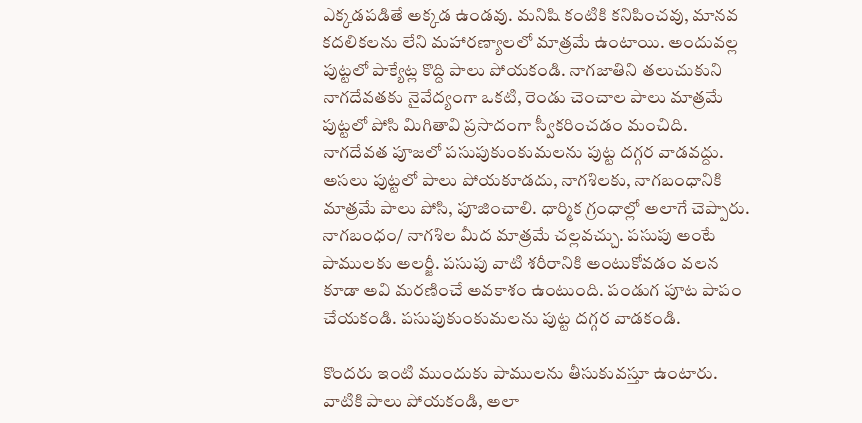ఎక్కడపడితే అక్కడ ఉండవు. మనిషి కంటికి కనిపించవు, మానవ కదలికలను లేని మహారణ్యాలలో మాత్రమే ఉంటాయి. అందువల్ల పుట్టలో పాక్యేట్ల కొద్ది పాలు పోయకండి. నాగజాతిని తలుచుకుని నాగదేవతకు నైవేద్యంగా ఒకటి, రెండు చెంచాల పాలు మాత్రమే పుట్టలో పోసి మిగితావి ప్రసాదంగా స్వీకరించడం మంచిది. నాగదేవత పూజలో పసుపుకుంకుమలను పుట్ట దగ్గర వాడవద్దు. అసలు పుట్టలో పాలు పోయకూడదు, నాగశిలకు, నాగబంధానికి మాత్రమే పాలు పోసి, పూజించాలి. ధార్మిక గ్రంధాల్లో అలాగే చెప్పారు. నాగబంధం/ నాగశిల మీద మాత్రమే చల్లవచ్చు. పసుపు అంటే పాములకు అలర్జీ. పసుపు వాటి శరీరానికి అంటుకోవడం వలన కూడా అవి మరణించే అవకాశం ఉంటుంది. పండుగ పూట పాపం చేయకండి. పసుపుకుంకుమలను పుట్ట దగ్గర వాడకండి.

కొందరు ఇంటి ముందుకు పాములను తీసుకువస్తూ ఉంటారు. వాటికి పాలు పోయకండి, అలా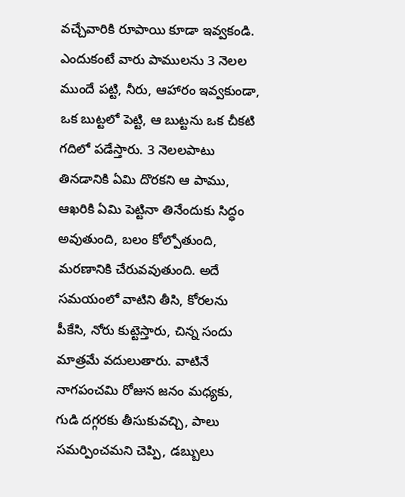వచ్చేవారికి రూపాయి కూడా ఇవ్వకండి. ఎందుకంటే వారు పాములను 3 నెలల ముందే పట్టి, నీరు, ఆహారం ఇవ్వకుండా, ఒక బుట్టలో పెట్టి, ఆ బుట్టను ఒక చీకటి గదిలో పడేస్తారు. 3 నెలలపాటు తినడానికి ఏమి దొరకని ఆ పాము, ఆఖరికి ఏమి పెట్టినా తినేందుకు సిద్ధం అవుతుంది, బలం కోల్పోతుంది, మరణానికి చేరువవుతుంది. అదే సమయంలో వాటిని తీసి, కోరలను పీకేసి, నోరు కుట్టెస్తారు, చిన్న సందు మాత్రమే వదులుతారు. వాటినే నాగపంచమి రోజున జనం మధ్యకు, గుడి దగ్గరకు తీసుకువచ్చి, పాలు సమర్పించమని చెప్పి, డబ్బులు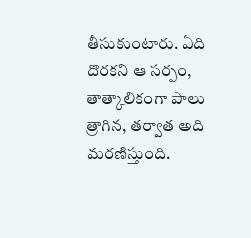తీసుకుంటారు. ఏది దొరకని ఆ సర్పం, తాత్కాలికంగా పాలు త్రాగిన, తర్వాత అది మరణిస్తుంది.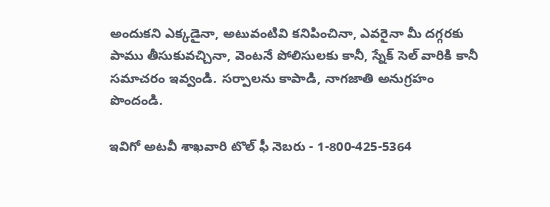అందుకని ఎక్కడైనా, అటువంటివి కనిపించినా, ఎవరైనా మీ దగ్గరకు పాము తీసుకువచ్చినా, వెంటనే పోలిసులకు కానీ, స్నేక్ సెల్ వారికి కానీ సమాచరం ఇవ్వండి. సర్పాలను కాపాడి, నాగజాతి అనుగ్రహం పొందండి.

ఇవిగో అటవీ శాఖవారి టొల్ ఫీ నెబరు - 1-800-425-5364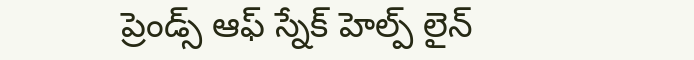ప్రెండ్స్ ఆఫ్ స్నేక్ హెల్ప్ లైన్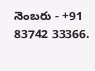నెంబరు - +91 83742 33366.